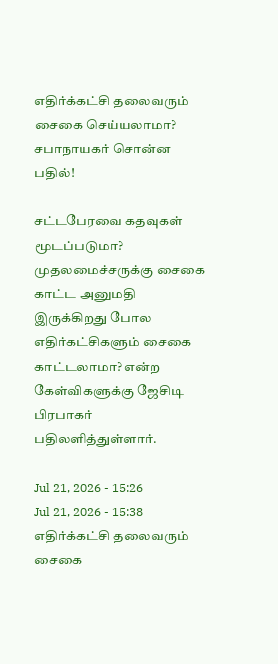எதிர்க்கட்சி தலைவரும் சைகை செய்யலாமா? சபாநாயகர் சொன்ன பதில்!

சட்டபேரவை கதவுகள் மூடப்படுமா? முதலமைச்சருக்கு சைகை காட்ட அனுமதி இருக்கிறது போல எதிர்கட்சிகளும் சைகை காட்டலாமா? என்ற கேள்விகளுக்கு ஜேசிடி பிரபாகர் பதிலளித்துள்ளார்.

Jul 21, 2026 - 15:26
Jul 21, 2026 - 15:38
எதிர்க்கட்சி தலைவரும் சைகை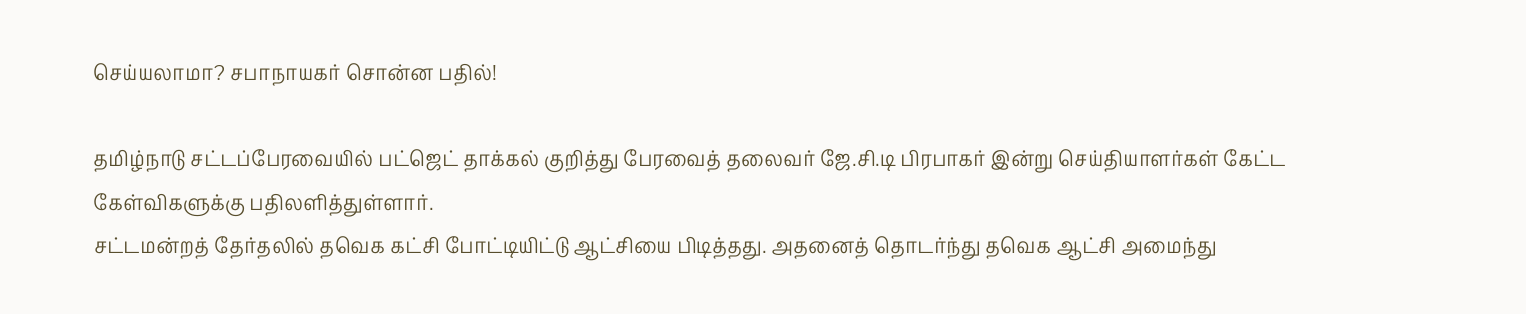செய்யலாமா? சபாநாயகர் சொன்ன பதில்!

தமிழ்நாடு சட்டப்பேரவையில் பட்ஜெட் தாக்கல் குறித்து பேரவைத் தலைவர் ஜே.சி.டி பிரபாகர் இன்று செய்தியாளர்கள் கேட்ட கேள்விகளுக்கு பதிலளித்துள்ளார்.
சட்டமன்றத் தேர்தலில் தவெக கட்சி போட்டியிட்டு ஆட்சியை பிடித்தது. அதனைத் தொடர்ந்து தவெக ஆட்சி அமைந்து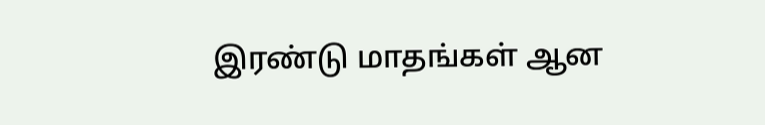இரண்டு மாதங்கள் ஆன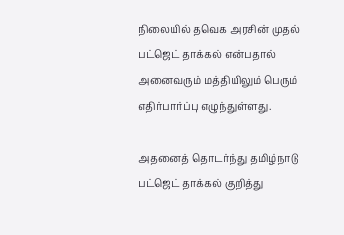நிலையில் தவெக அரசின் முதல் பட்ஜெட் தாக்கல் என்பதால் அனைவரும் மத்தியிலும் பெரும் எதிர்பார்ப்பு எழுந்துள்ளது.

அதனைத் தொடர்ந்து தமிழ்நாடு பட்ஜெட் தாக்கல் குறித்து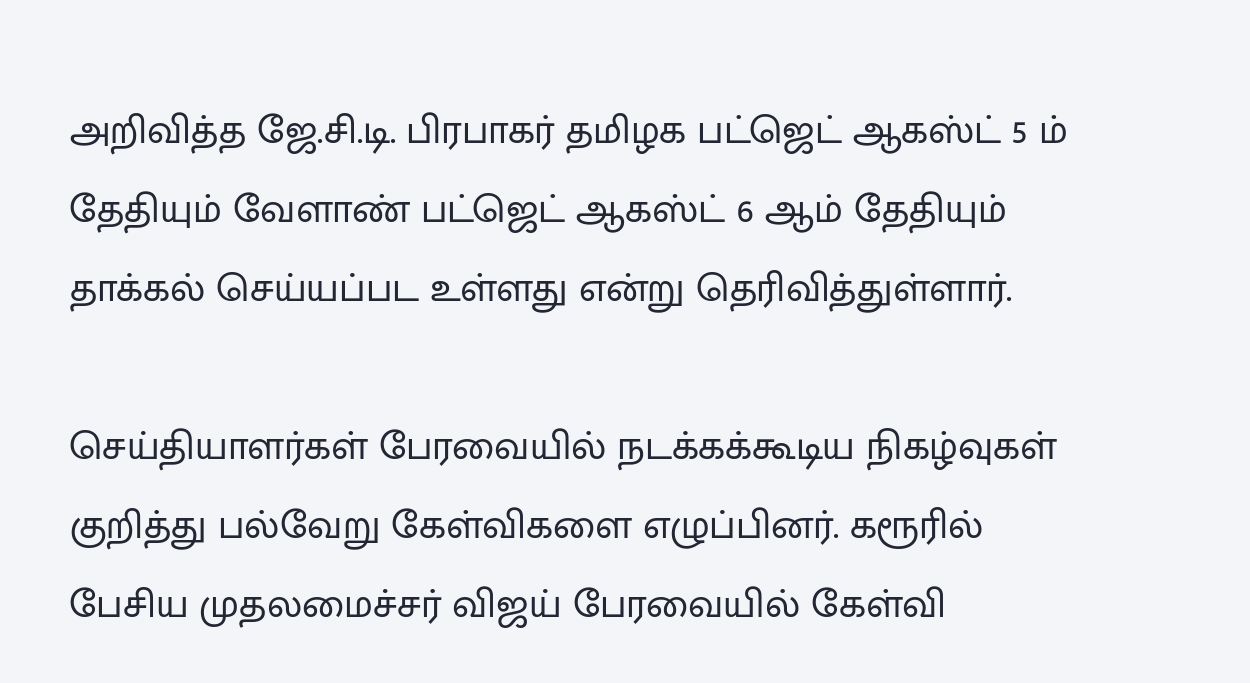அறிவித்த ஜே.சி.டி. பிரபாகர் தமிழக பட்ஜெட் ஆகஸ்ட் 5 ம் தேதியும் வேளாண் பட்ஜெட் ஆகஸ்ட் 6 ஆம் தேதியும் தாக்கல் செய்யப்பட உள்ளது என்று தெரிவித்துள்ளார்.

செய்தியாளர்கள் பேரவையில் நடக்கக்கூடிய நிகழ்வுகள் குறித்து பல்வேறு கேள்விகளை எழுப்பினர். கரூரில் பேசிய முதலமைச்சர் விஜய் பேரவையில் கேள்வி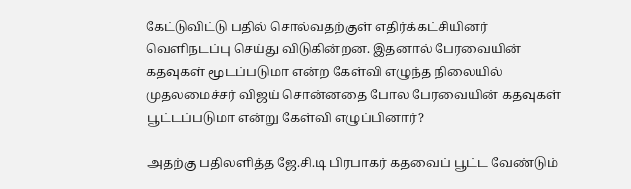கேட்டுவிட்டு பதில் சொல்வதற்குள் எதிர்க்கட்சியினர் வெளிநடப்பு செய்து விடுகின்றன. இதனால் பேரவையின் கதவுகள் மூடப்படுமா என்ற கேள்வி எழுந்த நிலையில் முதலமைச்சர் விஜய் சொன்னதை போல பேரவையின் கதவுகள் பூட்டப்படுமா என்று கேள்வி எழுப்பினார்?

அதற்கு பதிலளித்த ஜே.சி.டி பிரபாகர் கதவைப் பூட்ட வேண்டும்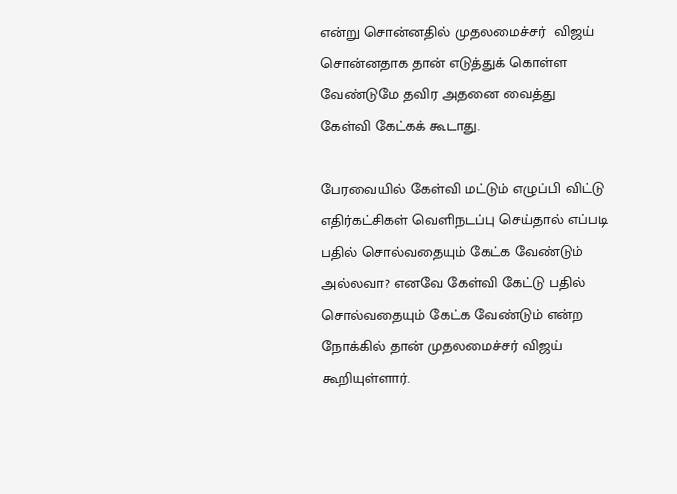என்று சொன்னதில் முதலமைச்சர்  விஜய் சொன்னதாக தான் எடுத்துக் கொள்ள வேண்டுமே தவிர அதனை வைத்து கேள்வி கேட்கக் கூடாது.

பேரவையில் கேள்வி மட்டும் எழுப்பி விட்டு எதிர்கட்சிகள் வெளிநடப்பு செய்தால் எப்படி பதில் சொல்வதையும் கேட்க வேண்டும் அல்லவா? எனவே கேள்வி கேட்டு பதில் சொல்வதையும் கேட்க வேண்டும் என்ற நோக்கில் தான் முதலமைச்சர் விஜய் கூறியுள்ளார்.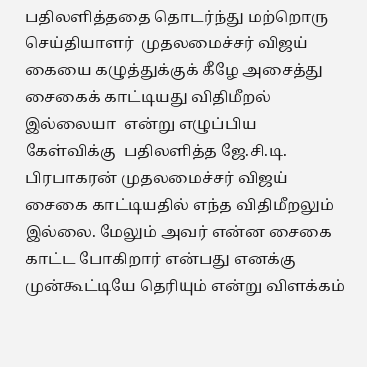பதிலளித்ததை தொடர்ந்து மற்றொரு செய்தியாளர்  முதலமைச்சர் விஜய் கையை கழுத்துக்குக் கீழே அசைத்து சைகைக் காட்டியது விதிமீறல் இல்லையா  என்று எழுப்பிய கேள்விக்கு  பதிலளித்த ஜே.சி.டி. பிரபாகரன் முதலமைச்சர் விஜய் சைகை காட்டியதில் எந்த விதிமீறலும் இல்லை. மேலும் அவர் என்ன சைகை காட்ட போகிறார் என்பது எனக்கு முன்கூட்டியே தெரியும் என்று விளக்கம்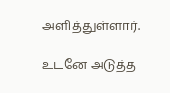அளித்துள்ளார்.

உடனே அடுத்த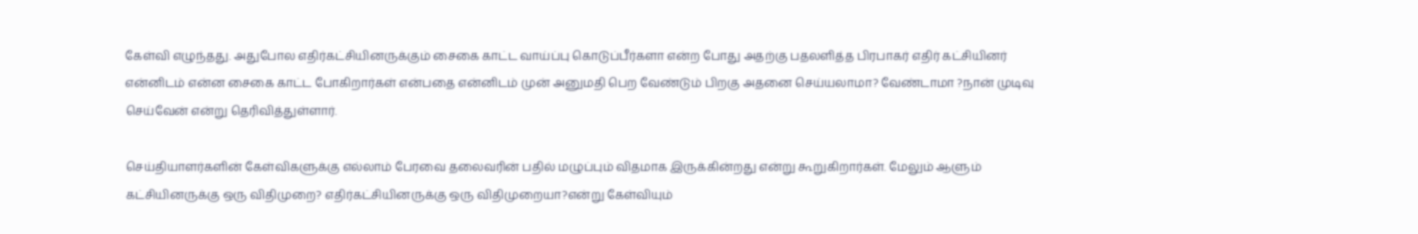கேள்வி எழுந்தது. அதுபோல எதிர்கட்சியினருக்கும் சைகை காட்ட வாய்ப்பு கொடுப்பீர்களா என்ற போது அதற்கு பதலளித்த பிரபாகர் எதிர் கட்சியினர் என்னிடம் என்ன சைகை காட்ட போகிறார்கள் என்பதை என்னிடம் முன் அனுமதி பெற வேண்டும் பிறகு அதனை செய்யலாமா? வேண்டாமா ?நான் முடிவு செய்வேன் என்று தெரிவித்துள்ளார்.

செய்தியாளர்களின் கேள்விகளுக்கு எல்லாம் பேரவை தலைவரின் பதில் மழுப்பும் விதமாக இருக்கின்றது என்று கூறுகிறார்கள். மேலும் ஆளும் கட்சியினருக்கு ஒரு விதிமுறை? எதிர்கட்சியினருக்கு ஒரு விதிமுறையா?என்று கேள்வியும்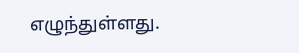எழுந்துள்ளது.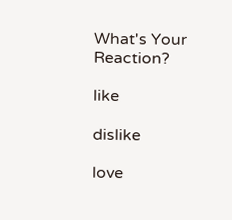What's Your Reaction?

like

dislike

love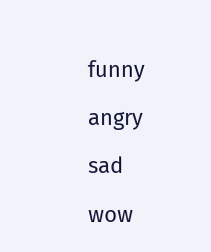funny

angry

sad

wow